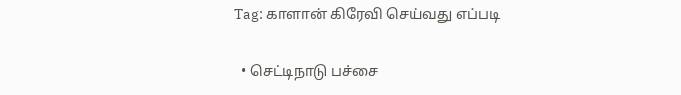Tag: காளான் கிரேவி செய்வது எப்படி

  • செட்டிநாடு பச்சை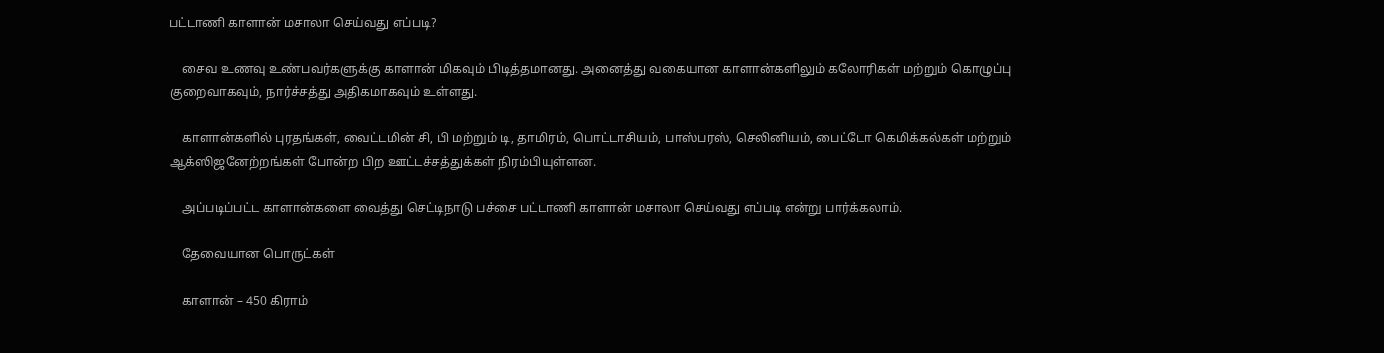பட்டாணி காளான் மசாலா செய்வது எப்படி?

    சைவ உணவு உண்பவர்களுக்கு காளான் மிகவும் பிடித்தமானது. அனைத்து வகையான காளான்களிலும் கலோரிகள் மற்றும் கொழுப்பு குறைவாகவும், நார்ச்சத்து அதிகமாகவும் உள்ளது.

    காளான்களில் புரதங்கள், வைட்டமின் சி, பி மற்றும் டி, தாமிரம், பொட்டாசியம், பாஸ்பரஸ், செலினியம், பைட்டோ கெமிக்கல்கள் மற்றும் ஆக்ஸிஜனேற்றங்கள் போன்ற பிற ஊட்டச்சத்துக்கள் நிரம்பியுள்ளன.

    அப்படிப்பட்ட காளான்களை வைத்து செட்டிநாடு பச்சை பட்டாணி காளான் மசாலா செய்வது எப்படி என்று பார்க்கலாம்.

    தேவையான பொருட்கள்

    காளான் – 450 கிராம்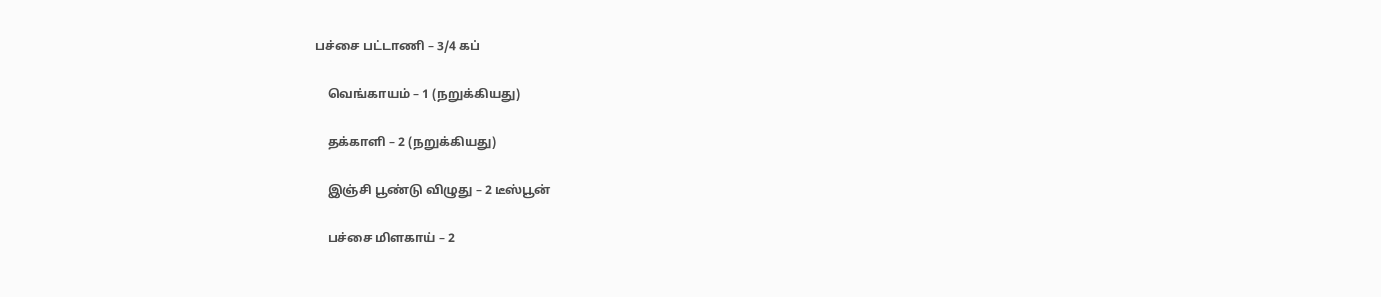பச்சை பட்டாணி – 3/4 கப்

    வெங்காயம் – 1 (நறுக்கியது)

    தக்காளி – 2 (நறுக்கியது)

    இஞ்சி பூண்டு விழுது – 2 டீஸ்பூன்

    பச்சை மிளகாய் – 2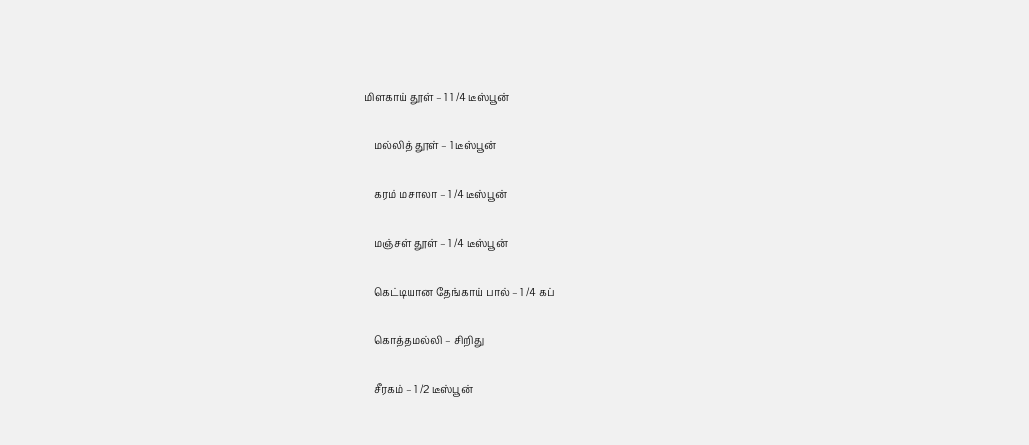மிளகாய் தூள் – 1 1 /4 டீஸ்பூன்

    மல்லித் தூள் – 1 டீஸ்பூன்

    கரம் மசாலா – 1 /4 டீஸ்பூன்

    மஞ்சள் தூள் – 1 /4 டீஸ்பூன்

    கெட்டியான தேங்காய் பால் – 1 /4 கப்

    கொத்தமல்லி – சிறிது

    சீரகம் – 1 /2 டீஸ்பூன்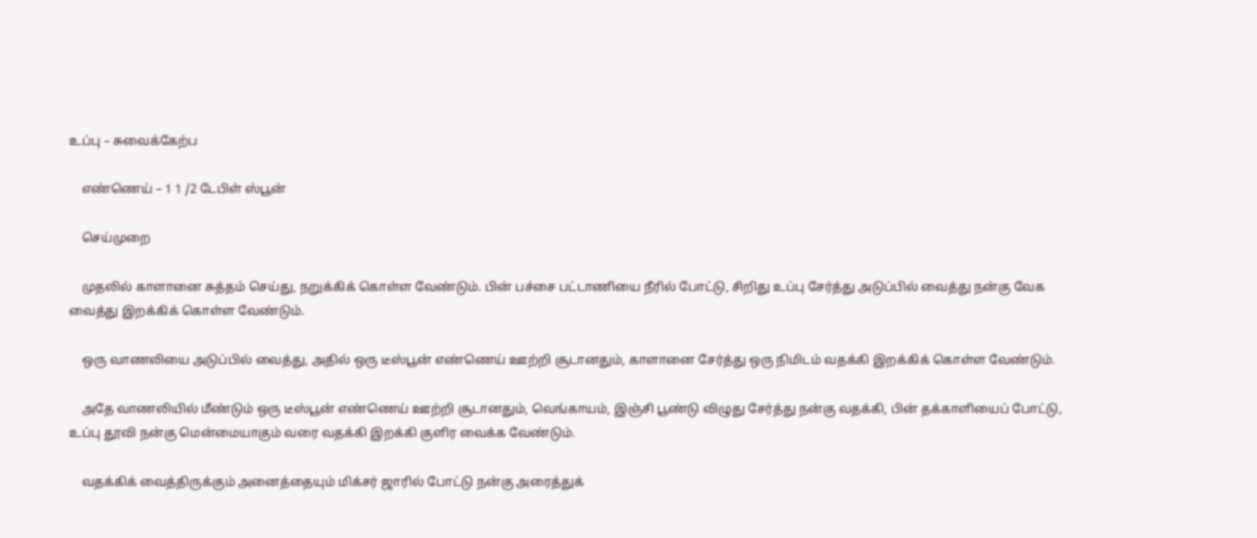உப்பு – சுவைக்கேற்ப

    எண்ணெய் – 1 1 /2 டேபிள் ஸ்பூன்

    செய்முறை

    முதலில் காளானை சுத்தம் செய்து, நறுக்கிக் கொள்ள வேண்டும். பின் பச்சை பட்டாணியை நீரில் போட்டு, சிறிது உப்பு சேர்த்து அடுப்பில் வைத்து நன்கு வேக வைத்து இறக்கிக் கொள்ள வேண்டும்.

    ஒரு வாணலியை அடுப்பில் வைத்து, அதில் ஒரு டீஸ்பூன் எண்ணெய் ஊற்றி சூடானதும், காளானை சேர்த்து ஒரு நிமிடம் வதக்கி இறக்கிக் கொள்ள வேண்டும்.

    அதே வாணலியில் மீண்டும் ஒரு டீஸ்பூன் எண்ணெய் ஊற்றி சூடானதும், வெங்காயம், இஞ்சி பூண்டு விழுது சேர்த்து நன்கு வதக்கி, பின் தக்காளியைப் போட்டு, உப்பு தூவி நன்கு மென்மையாகும் வரை வதக்கி இறக்கி குளிர வைக்க வேண்டும்.

    வதக்கிக் வைத்திருக்கும் அனைத்தையும் மிக்சர் ஜாரில் போட்டு நன்கு அரைத்துக்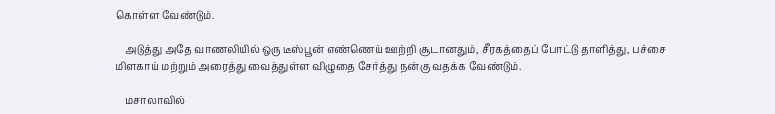கொள்ள வேண்டும்.

    அடுத்து அதே வாணலியில் ஒரு டீஸ்பூன் எண்ணெய் ஊற்றி சூடானதும், சீரகத்தைப் போட்டு தாளித்து, பச்சை மிளகாய் மற்றும் அரைத்து வைத்துள்ள விழுதை சேர்த்து நன்கு வதக்க வேண்டும்.

    மசாலாவில்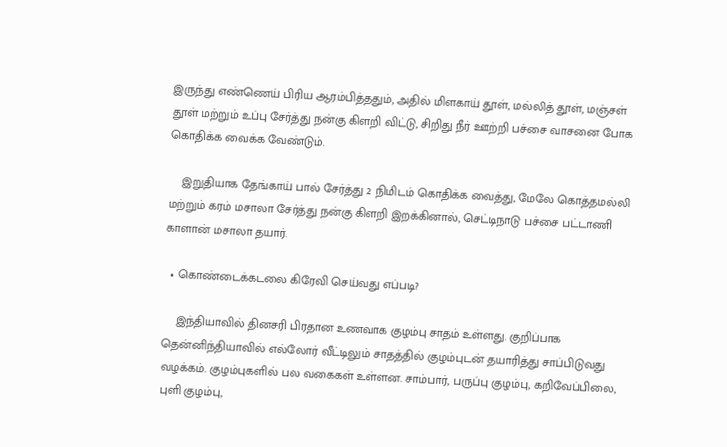இருந்து எண்ணெய் பிரிய ஆரம்பித்ததும், அதில் மிளகாய் தூள், மல்லித் தூள், மஞ்சள் தூள் மற்றும் உப்பு சேர்த்து நன்கு கிளறி விட்டு, சிறிது நீர் ஊற்றி பச்சை வாசனை போக கொதிக்க வைக்க வேண்டும்.

    இறுதியாக தேங்காய் பால் சேர்த்து 2 நிமிடம் கொதிக்க வைத்து, மேலே கொத்தமல்லி மற்றும் கரம் மசாலா சேர்த்து நன்கு கிளறி இறக்கினால், செட்டிநாடு பச்சை பட்டாணி காளான் மசாலா தயார்.

  • கொண்டைக்கடலை கிரேவி செய்வது எப்படி?

    இந்தியாவில் தினசரி பிரதான உணவாக குழம்பு சாதம் உள்ளது. குறிப்பாக தென்னிந்தியாவில் எல்லோர் வீட்டிலும் சாதத்தில் குழம்புடன் தயாரித்து சாப்பிடுவது வழக்கம். குழம்புகளில் பல வகைகள் உள்ளன. சாம்பார், பருப்பு குழம்பு, கறிவேப்பிலை, புளி குழம்பு,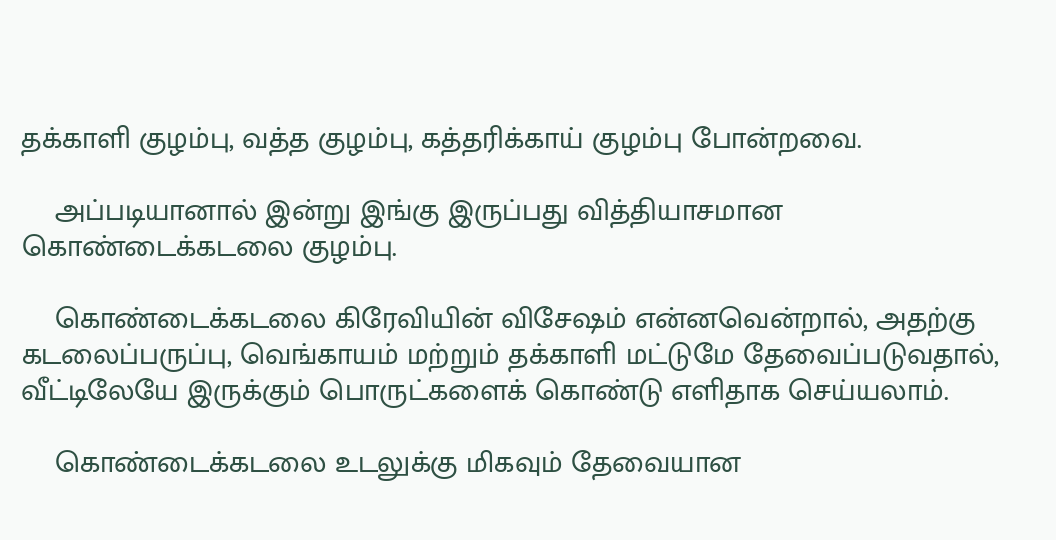தக்காளி குழம்பு, வத்த குழம்பு, கத்தரிக்காய் குழம்பு போன்றவை.

    அப்படியானால் இன்று இங்கு இருப்பது வித்தியாசமான கொண்டைக்கடலை குழம்பு.

    கொண்டைக்கடலை கிரேவியின் விசேஷம் என்னவென்றால், அதற்கு கடலைப்பருப்பு, வெங்காயம் மற்றும் தக்காளி மட்டுமே தேவைப்படுவதால், வீட்டிலேயே இருக்கும் பொருட்களைக் கொண்டு எளிதாக செய்யலாம்.

    கொண்டைக்கடலை உடலுக்கு மிகவும் தேவையான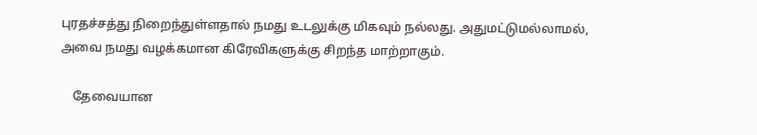புரதச்சத்து நிறைந்துள்ளதால் நமது உடலுக்கு மிகவும் நல்லது. அதுமட்டுமல்லாமல், அவை நமது வழக்கமான கிரேவிகளுக்கு சிறந்த மாற்றாகும்.

    தேவையான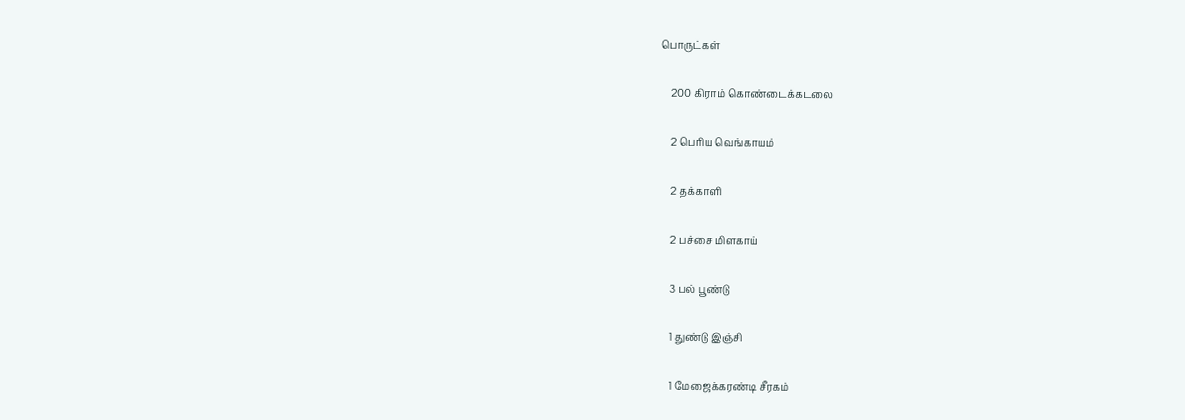பொருட்கள்

    200 கிராம் கொண்டைக்கடலை

    2 பெரிய வெங்காயம்

    2 தக்காளி

    2 பச்சை மிளகாய்

    3 பல் பூண்டு

    1 துண்டு இஞ்சி

    1 மேஜைக்கரண்டி சீரகம்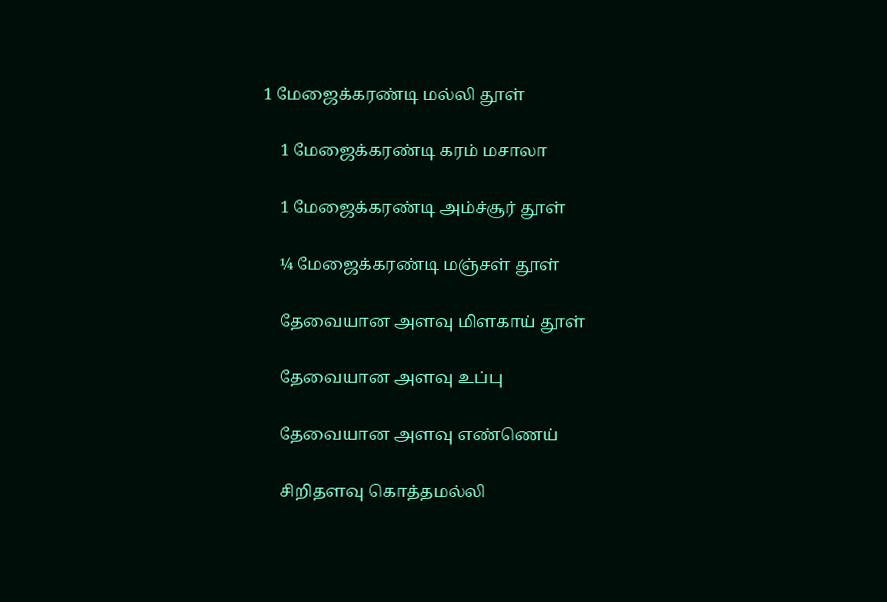1 மேஜைக்கரண்டி மல்லி தூள்

    1 மேஜைக்கரண்டி கரம் மசாலா

    1 மேஜைக்கரண்டி அம்ச்சூர் தூள்

    ¼ மேஜைக்கரண்டி மஞ்சள் தூள்

    தேவையான அளவு மிளகாய் தூள்

    தேவையான அளவு உப்பு

    தேவையான அளவு எண்ணெய்

    சிறிதளவு கொத்தமல்லி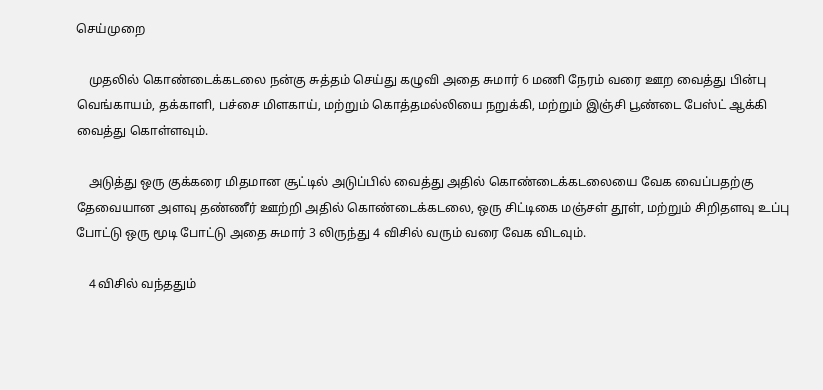செய்முறை

    முதலில் கொண்டைக்கடலை நன்கு சுத்தம் செய்து கழுவி அதை சுமார் 6 மணி நேரம் வரை ஊற வைத்து பின்பு வெங்காயம், தக்காளி, பச்சை மிளகாய், மற்றும் கொத்தமல்லியை நறுக்கி, மற்றும் இஞ்சி பூண்டை பேஸ்ட் ஆக்கி வைத்து கொள்ளவும்.

    அடுத்து ஒரு குக்கரை மிதமான சூட்டில் அடுப்பில் வைத்து அதில் கொண்டைக்கடலையை வேக வைப்பதற்கு தேவையான அளவு தண்ணீர் ஊற்றி அதில் கொண்டைக்கடலை, ஒரு சிட்டிகை மஞ்சள் தூள், மற்றும் சிறிதளவு உப்பு போட்டு ஒரு மூடி போட்டு அதை சுமார் 3 லிருந்து 4 விசில் வரும் வரை வேக விடவும்.

    4 விசில் வந்ததும்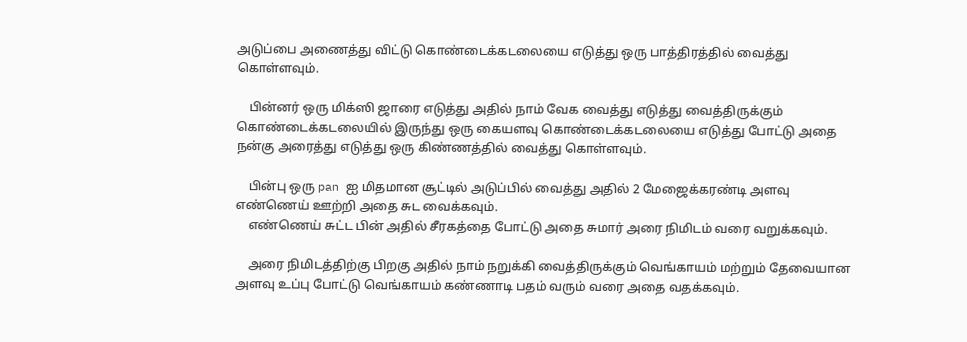அடுப்பை அணைத்து விட்டு கொண்டைக்கடலையை எடுத்து ஒரு பாத்திரத்தில் வைத்து கொள்ளவும்.

    பின்னர் ஒரு மிக்ஸி ஜாரை எடுத்து அதில் நாம் வேக வைத்து எடுத்து வைத்திருக்கும் கொண்டைக்கடலையில் இருந்து ஒரு கையளவு கொண்டைக்கடலையை எடுத்து போட்டு அதை நன்கு அரைத்து எடுத்து ஒரு கிண்ணத்தில் வைத்து கொள்ளவும்.

    பின்பு ஒரு pan ஐ மிதமான சூட்டில் அடுப்பில் வைத்து அதில் 2 மேஜைக்கரண்டி அளவு எண்ணெய் ஊற்றி அதை சுட வைக்கவும்.
    எண்ணெய் சுட்ட பின் அதில் சீரகத்தை போட்டு அதை சுமார் அரை நிமிடம் வரை வறுக்கவும்.

    அரை நிமிடத்திற்கு பிறகு அதில் நாம் நறுக்கி வைத்திருக்கும் வெங்காயம் மற்றும் தேவையான அளவு உப்பு போட்டு வெங்காயம் கண்ணாடி பதம் வரும் வரை அதை வதக்கவும்.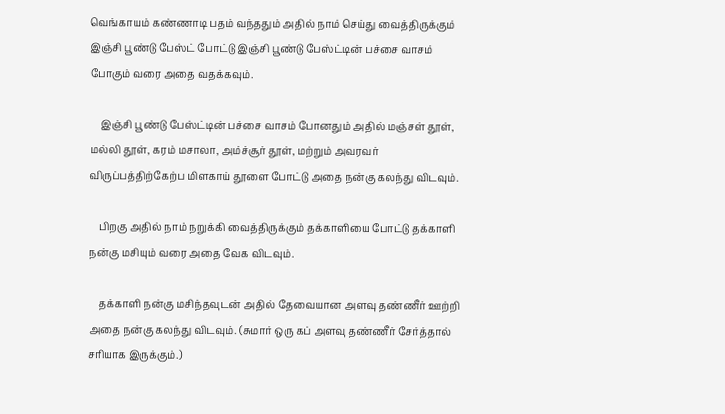வெங்காயம் கண்ணாடி பதம் வந்ததும் அதில் நாம் செய்து வைத்திருக்கும் இஞ்சி பூண்டு பேஸ்ட் போட்டு இஞ்சி பூண்டு பேஸ்ட்டின் பச்சை வாசம் போகும் வரை அதை வதக்கவும்.

    இஞ்சி பூண்டு பேஸ்ட்டின் பச்சை வாசம் போனதும் அதில் மஞ்சள் தூள், மல்லி தூள், கரம் மசாலா, அம்ச்சூர் தூள், மற்றும் அவரவர் விருப்பத்திற்கேற்ப மிளகாய் தூளை போட்டு அதை நன்கு கலந்து விடவும்.

    பிறகு அதில் நாம் நறுக்கி வைத்திருக்கும் தக்காளியை போட்டு தக்காளி நன்கு மசியும் வரை அதை வேக விடவும்.

    தக்காளி நன்கு மசிந்தவுடன் அதில் தேவையான அளவு தண்ணீர் ஊற்றி அதை நன்கு கலந்து விடவும். (சுமார் ஒரு கப் அளவு தண்ணீர் சேர்த்தால் சரியாக இருக்கும்.)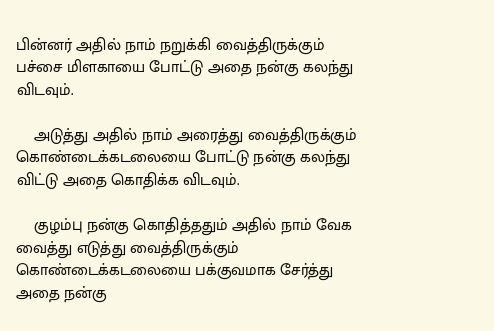பின்னர் அதில் நாம் நறுக்கி வைத்திருக்கும் பச்சை மிளகாயை போட்டு அதை நன்கு கலந்து விடவும்.

    அடுத்து அதில் நாம் அரைத்து வைத்திருக்கும் கொண்டைக்கடலையை போட்டு நன்கு கலந்து விட்டு அதை கொதிக்க விடவும்.

    குழம்பு நன்கு கொதித்ததும் அதில் நாம் வேக வைத்து எடுத்து வைத்திருக்கும் கொண்டைக்கடலையை பக்குவமாக சேர்த்து அதை நன்கு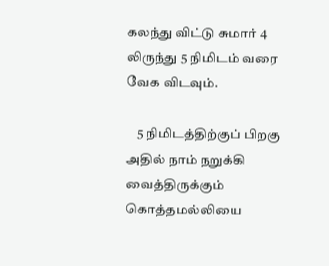கலந்து விட்டு சுமார் 4 லிருந்து 5 நிமிடம் வரை வேக விடவும்.

    5 நிமிடத்திற்குப் பிறகு அதில் நாம் நறுக்கி வைத்திருக்கும் கொத்தமல்லியை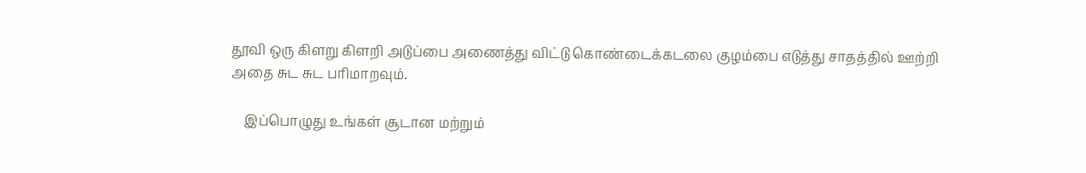தூவி ஒரு கிளறு கிளறி அடுப்பை அணைத்து விட்டு கொண்டைக்கடலை குழம்பை எடுத்து சாதத்தில் ஊற்றி அதை சுட சுட பரிமாறவும்.

    இப்பொழுது உங்கள் சூடான மற்றும்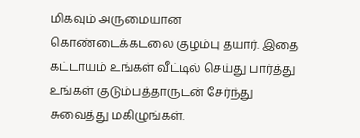மிகவும் அருமையான கொண்டைக்கடலை குழம்பு தயார். இதை கட்டாயம் உங்கள் வீட்டில் செய்து பார்த்து உங்கள் குடும்பத்தாருடன் சேர்ந்து சுவைத்து மகிழுங்கள்.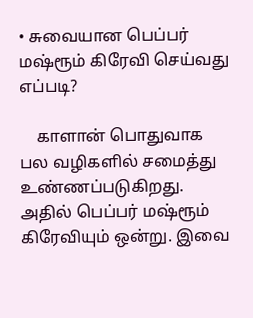• சுவையான பெப்பர் மஷ்ரூம் கிரேவி செய்வது எப்படி?

    காளான் பொதுவாக பல வழிகளில் சமைத்து உண்ணப்படுகிறது. அதில் பெப்பர் மஷ்ரூம் கிரேவியும் ஒன்று. இவை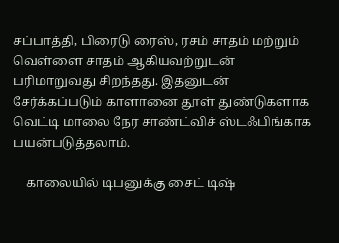சப்பாத்தி, பிரைடு ரைஸ், ரசம் சாதம் மற்றும் வெள்ளை சாதம் ஆகியவற்றுடன் பரிமாறுவது சிறந்தது. இதனுடன் சேர்க்கப்படும் காளானை தூள் துண்டுகளாக வெட்டி மாலை நேர சாண்ட்விச் ஸ்டஃபிங்காக பயன்படுத்தலாம்.

    காலையில் டிபனுக்கு சைட் டிஷ்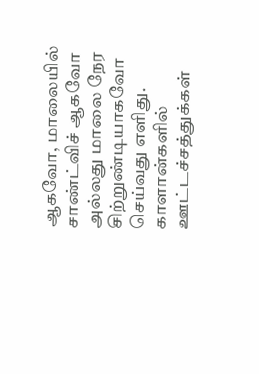ஆகவோ, மாலையில் சாண்ட்விச் ஆகவோ அல்லது மாலை நேர சிற்றுண்டியாகவோ செய்வது எளிது. காளான்களில் ஊட்டச்சத்துக்கள்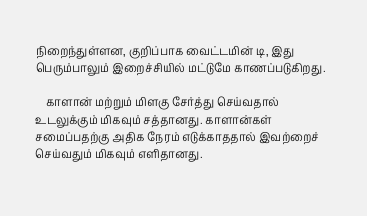நிறைந்துள்ளன, குறிப்பாக வைட்டமின் டி, இது பெரும்பாலும் இறைச்சியில் மட்டுமே காணப்படுகிறது.

    காளான் மற்றும் மிளகு சேர்த்து செய்வதால் உடலுக்கும் மிகவும் சத்தானது. காளான்கள் சமைப்பதற்கு அதிக நேரம் எடுக்காததால் இவற்றைச் செய்வதும் மிகவும் எளிதானது.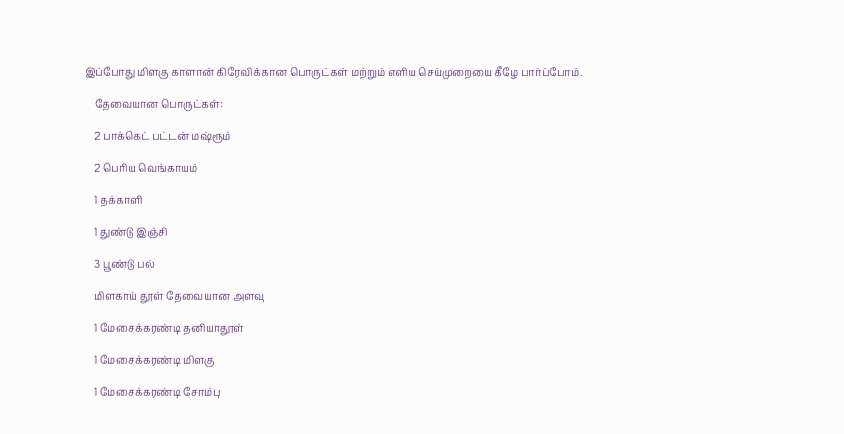இப்போது மிளகு காளான் கிரேவிக்கான பொருட்கள் மற்றும் எளிய செய்முறையை கீழே பார்ப்போம்.

    தேவையான பொருட்கள்:

    2 பாக்கெட் பட்டன் மஷ்ரூம்

    2 பெரிய வெங்காயம்

    1 தக்காளி

    1 துண்டு இஞ்சி

    3 பூண்டு பல்

    மிளகாய் தூள் தேவையான அளவு

    1 மேசைக்கரண்டி தனியாதூள்

    1 மேசைக்கரண்டி மிளகு

    1 மேசைக்கரண்டி சோம்பு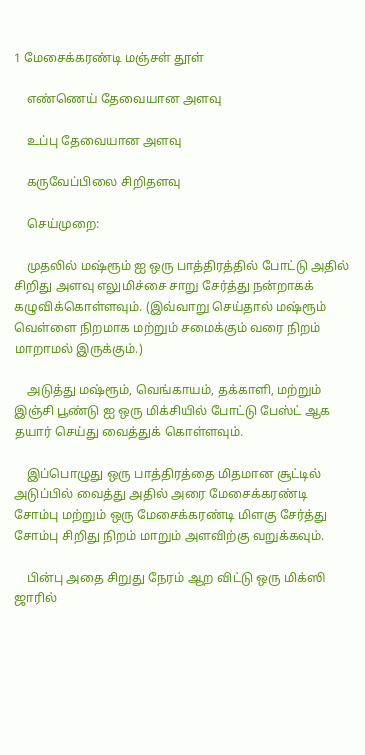1 மேசைக்கரண்டி மஞ்சள் தூள்

    எண்ணெய் தேவையான அளவு

    உப்பு தேவையான அளவு

    கருவேப்பிலை சிறிதளவு

    செய்முறை:

    முதலில் மஷ்ரூம் ஐ ஒரு பாத்திரத்தில் போட்டு அதில் சிறிது அளவு எலுமிச்சை சாறு சேர்த்து நன்றாகக் கழுவிக்கொள்ளவும். (இவ்வாறு செய்தால் மஷ்ரூம் வெள்ளை நிறமாக மற்றும் சமைக்கும் வரை நிறம் மாறாமல் இருக்கும்.)

    அடுத்து மஷ்ரூம், வெங்காயம், தக்காளி, மற்றும் இஞ்சி பூண்டு ஐ ஒரு மிக்சியில் போட்டு பேஸ்ட் ஆக தயார் செய்து வைத்துக் கொள்ளவும்.

    இப்பொழுது ஒரு பாத்திரத்தை மிதமான சூட்டில் அடுப்பில் வைத்து அதில் அரை மேசைக்கரண்டி சோம்பு மற்றும் ஒரு மேசைக்கரண்டி மிளகு சேர்த்து சோம்பு சிறிது நிறம் மாறும் அளவிற்கு வறுக்கவும்.

    பின்பு அதை சிறுது நேரம் ஆற விட்டு ஒரு மிக்ஸி ஜாரில்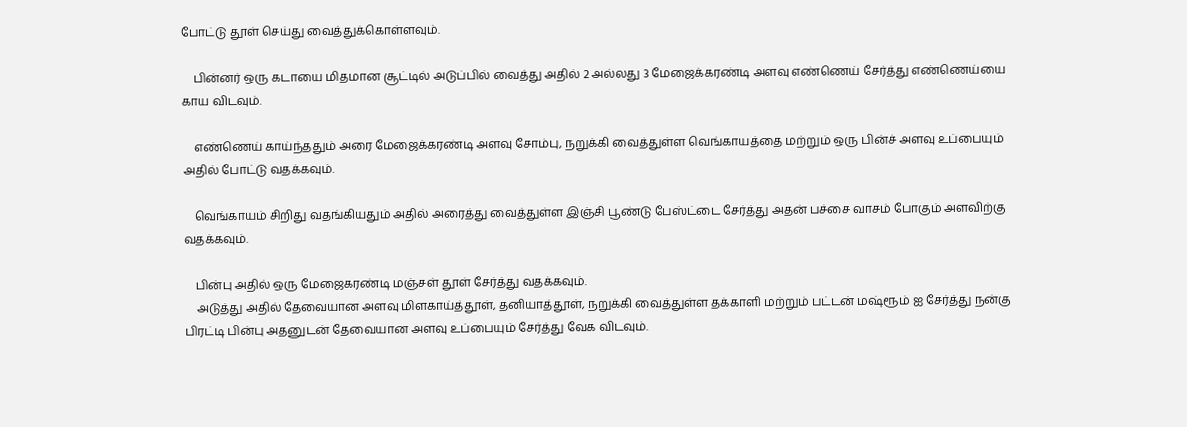போட்டு தூள் செய்து வைத்துக்கொள்ளவும்.

    பின்னர் ஒரு கடாயை மிதமான சூட்டில் அடுப்பில் வைத்து அதில் 2 அல்லது 3 மேஜைக்கரண்டி அளவு எண்ணெய் சேர்த்து எண்ணெய்யை காய விடவும்.

    எண்ணெய் காய்ந்ததும் அரை மேஜைக்கரண்டி அளவு சோம்பு, நறுக்கி வைத்துள்ள வெங்காயத்தை மற்றும் ஒரு பின்ச் அளவு உப்பையும் அதில் போட்டு வதக்கவும்.

    வெங்காயம் சிறிது வதங்கியதும் அதில் அரைத்து வைத்துள்ள இஞ்சி பூண்டு பேஸ்ட்டை சேர்த்து அதன் பச்சை வாசம் போகும் அளவிற்கு வதக்கவும்.

    பின்பு அதில் ஒரு மேஜைகரண்டி மஞ்சள் தூள் சேர்த்து வதக்கவும்.
    அடுத்து அதில் தேவையான அளவு மிளகாய்த்தூள், தனியாத்தூள், நறுக்கி வைத்துள்ள தக்காளி மற்றும் பட்டன் மஷ்ரூம் ஐ சேர்த்து நன்கு பிரட்டி பின்பு அதனுடன் தேவையான அளவு உப்பையும் சேர்த்து வேக விடவும்.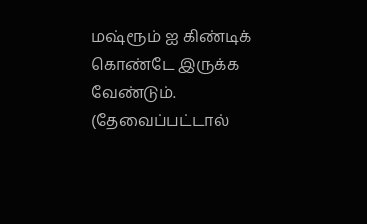மஷ்ரூம் ஐ கிண்டிக் கொண்டே இருக்க வேண்டும். (தேவைப்பட்டால்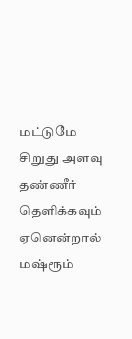மட்டுமே சிறுது அளவு தண்ணீர் தெளிக்கவும் ஏனென்றால் மஷ்ரூம்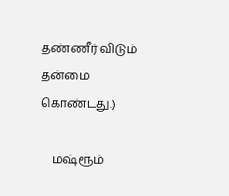தண்ணீர் விடும் தன்மை கொண்டது.)

    மஷ்ரூம்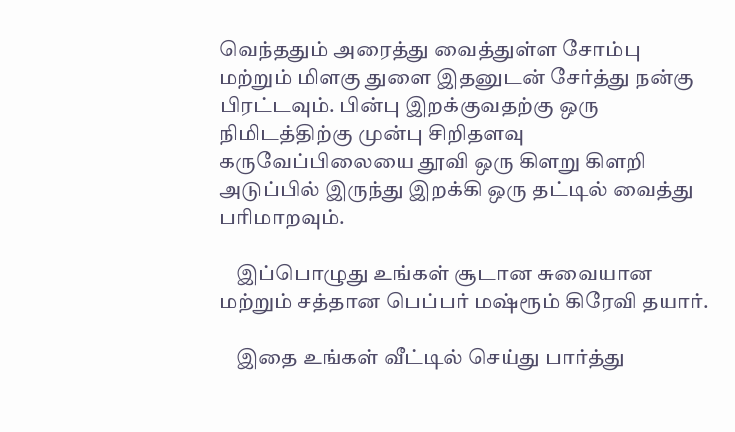வெந்ததும் அரைத்து வைத்துள்ள சோம்பு மற்றும் மிளகு துளை இதனுடன் சேர்த்து நன்கு பிரட்டவும். பின்பு இறக்குவதற்கு ஒரு நிமிடத்திற்கு முன்பு சிறிதளவு கருவேப்பிலையை தூவி ஒரு கிளறு கிளறி அடுப்பில் இருந்து இறக்கி ஒரு தட்டில் வைத்து பரிமாறவும்.

    இப்பொழுது உங்கள் சூடான சுவையான மற்றும் சத்தான பெப்பர் மஷ்ரூம் கிரேவி தயார்.

    இதை உங்கள் வீட்டில் செய்து பார்த்து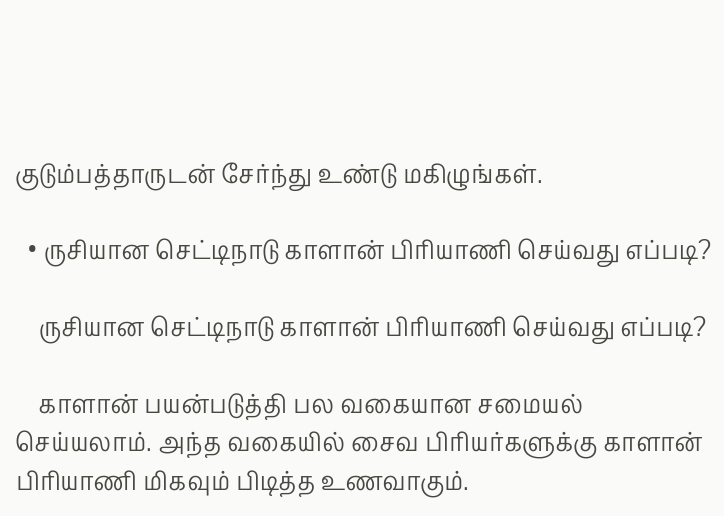குடும்பத்தாருடன் சேர்ந்து உண்டு மகிழுங்கள்.

  • ருசியான செட்டிநாடு காளான் பிரியாணி செய்வது எப்படி?

    ருசியான செட்டிநாடு காளான் பிரியாணி செய்வது எப்படி?

    காளான் பயன்படுத்தி பல வகையான சமையல் செய்யலாம். அந்த வகையில் சைவ பிரியர்களுக்கு காளான் பிரியாணி மிகவும் பிடித்த உணவாகும்.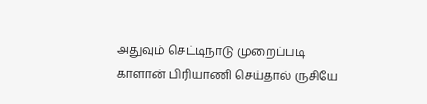அதுவும் செட்டிநாடு முறைப்படி காளான் பிரியாணி செய்தால் ருசியே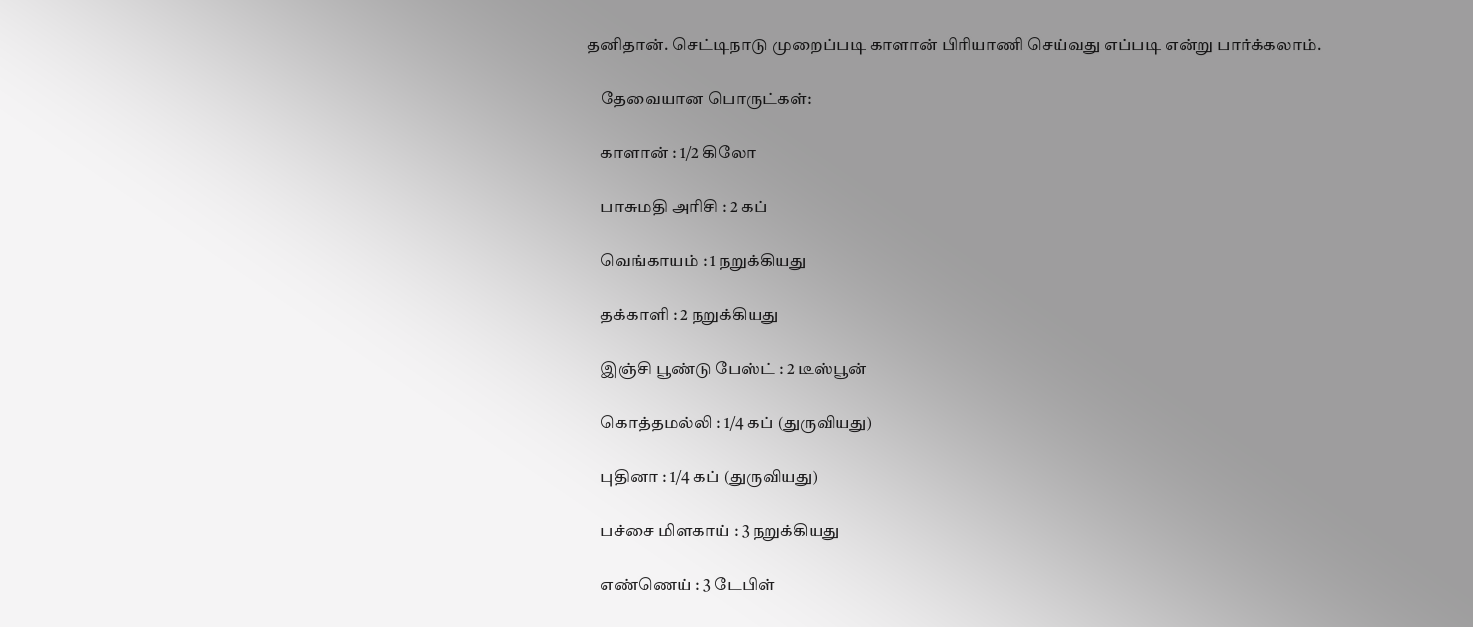தனிதான். செட்டிநாடு முறைப்படி காளான் பிரியாணி செய்வது எப்படி என்று பார்க்கலாம்.

    தேவையான பொருட்கள்:

    காளான் : 1/2 கிலோ

    பாசுமதி அரிசி : 2 கப்

    வெங்காயம் : 1 நறுக்கியது

    தக்காளி : 2 நறுக்கியது

    இஞ்சி பூண்டு பேஸ்ட் : 2 டீஸ்பூன்

    கொத்தமல்லி : 1/4 கப் (துருவியது)

    புதினா : 1/4 கப் (துருவியது)

    பச்சை மிளகாய் : 3 நறுக்கியது

    எண்ணெய் : 3 டேபிள்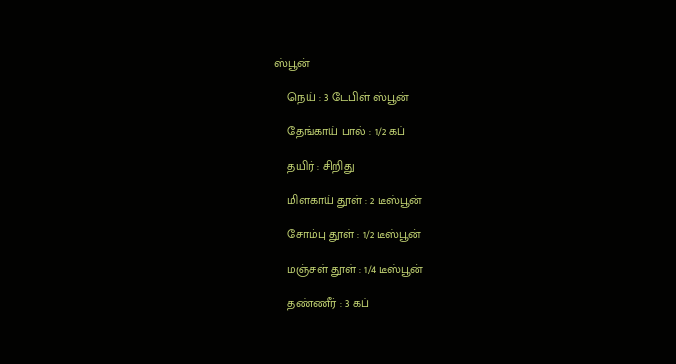ஸ்பூன்

    நெய் : 3 டேபிள் ஸ்பூன்

    தேங்காய் பால் : 1/2 கப்

    தயிர் : சிறிது

    மிளகாய் தூள் : 2 டீஸ்பூன்

    சோம்பு தூள் : 1/2 டீஸ்பூன்

    மஞ்சள் தூள் : 1/4 டீஸ்பூன்

    தண்ணீர் : 3 கப்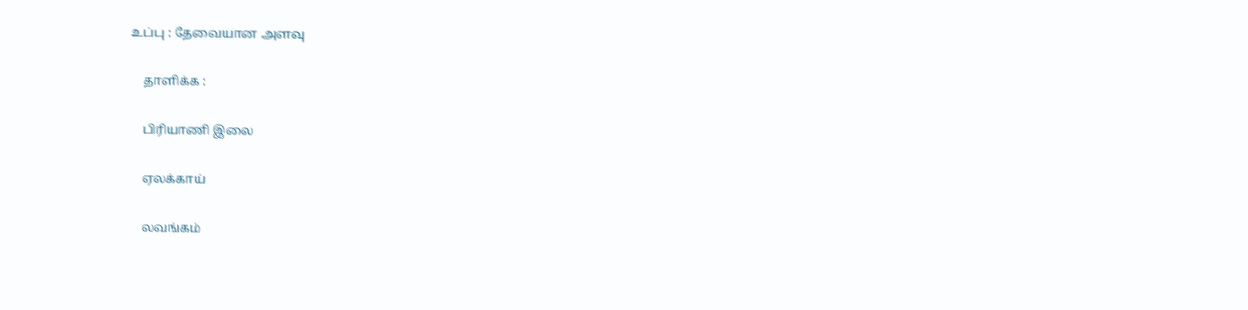உப்பு : தேவையான அளவு

    தாளிக்க :

    பிரியாணி இலை

    ஏலக்காய்

    லவங்கம்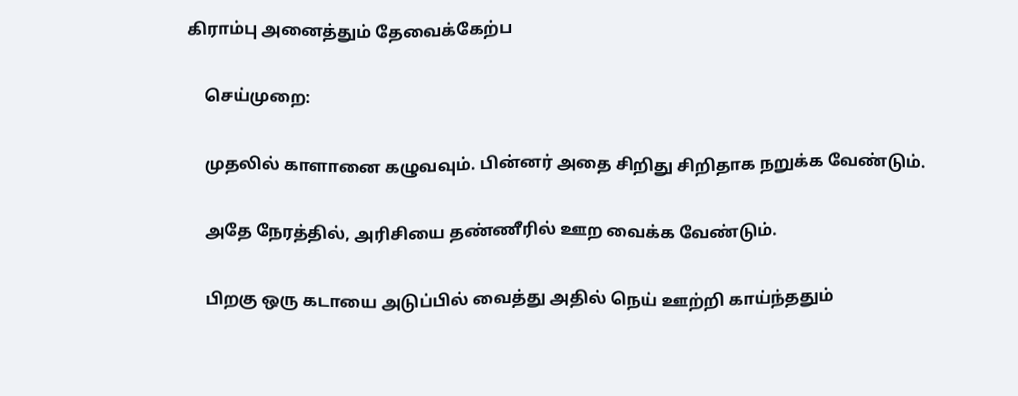கிராம்பு அனைத்தும் தேவைக்கேற்ப

    செய்முறை:

    முதலில் காளானை கழுவவும். பின்னர் அதை சிறிது சிறிதாக நறுக்க வேண்டும்.

    அதே நேரத்தில், அரிசியை தண்ணீரில் ஊற வைக்க வேண்டும்.

    பிறகு ஒரு கடாயை அடுப்பில் வைத்து அதில் நெய் ஊற்றி காய்ந்ததும்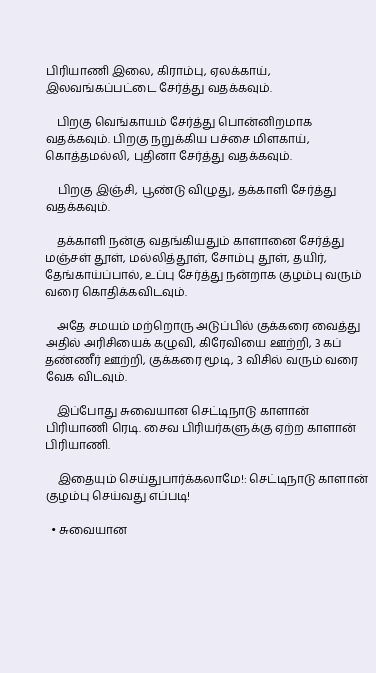பிரியாணி இலை, கிராம்பு, ஏலக்காய், இலவங்கப்பட்டை சேர்த்து வதக்கவும்.

    பிறகு வெங்காயம் சேர்த்து பொன்னிறமாக வதக்கவும். பிறகு நறுக்கிய பச்சை மிளகாய், கொத்தமல்லி, புதினா சேர்த்து வதக்கவும்.

    பிறகு இஞ்சி, பூண்டு விழுது, தக்காளி சேர்த்து வதக்கவும்.

    தக்காளி நன்கு வதங்கியதும் காளானை சேர்த்து மஞ்சள் தூள், மல்லித்தூள், சோம்பு தூள், தயிர், தேங்காய்ப்பால், உப்பு சேர்த்து நன்றாக குழம்பு வரும் வரை கொதிக்கவிடவும்.

    அதே சமயம் மற்றொரு அடுப்பில் குக்கரை வைத்து அதில் அரிசியைக் கழுவி, கிரேவியை ஊற்றி, 3 கப் தண்ணீர் ஊற்றி, குக்கரை மூடி, 3 விசில் வரும் வரை வேக விடவும்.

    இப்போது சுவையான செட்டிநாடு காளான் பிரியாணி ரெடி. சைவ பிரியர்களுக்கு ஏற்ற காளான் பிரியாணி.

    இதையும் செய்துபார்க்கலாமே!: செட்டிநாடு காளான் குழம்பு செய்வது எப்படி!

  • சுவையான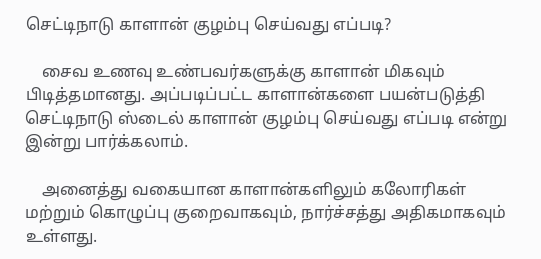செட்டிநாடு காளான் குழம்பு செய்வது எப்படி?

    சைவ உணவு உண்பவர்களுக்கு காளான் மிகவும் பிடித்தமானது. அப்படிப்பட்ட காளான்களை பயன்படுத்தி செட்டிநாடு ஸ்டைல் காளான் குழம்பு செய்வது எப்படி என்று இன்று பார்க்கலாம்.

    அனைத்து வகையான காளான்களிலும் கலோரிகள் மற்றும் கொழுப்பு குறைவாகவும், நார்ச்சத்து அதிகமாகவும் உள்ளது.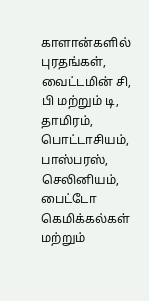காளான்களில் புரதங்கள், வைட்டமின் சி, பி மற்றும் டி, தாமிரம், பொட்டாசியம், பாஸ்பரஸ், செலினியம், பைட்டோ கெமிக்கல்கள் மற்றும்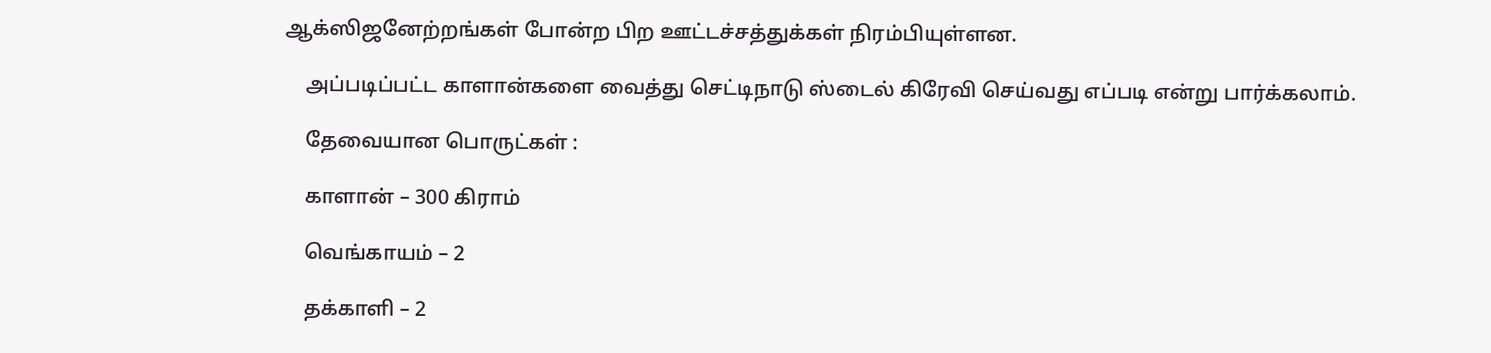ஆக்ஸிஜனேற்றங்கள் போன்ற பிற ஊட்டச்சத்துக்கள் நிரம்பியுள்ளன.

    அப்படிப்பட்ட காளான்களை வைத்து செட்டிநாடு ஸ்டைல் கிரேவி செய்வது எப்படி என்று பார்க்கலாம்.

    தேவையான பொருட்கள் :

    காளான் – 300 கிராம்

    வெங்காயம் – 2

    தக்காளி – 2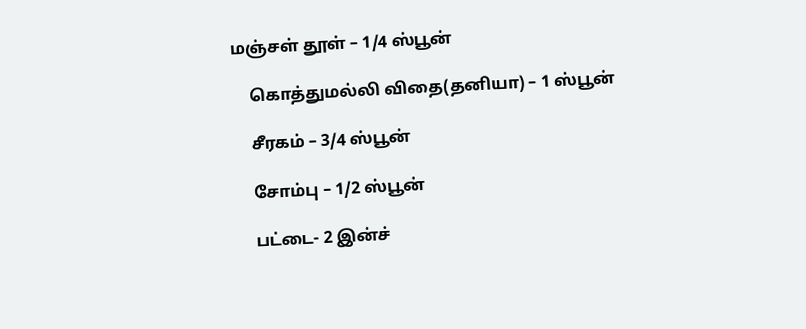மஞ்சள் தூள் – 1/4 ஸ்பூன்

    கொத்துமல்லி விதை(தனியா) – 1 ஸ்பூன்

    சீரகம் – 3/4 ஸ்பூன்

    சோம்பு – 1/2 ஸ்பூன்

    பட்டை- 2 இன்ச்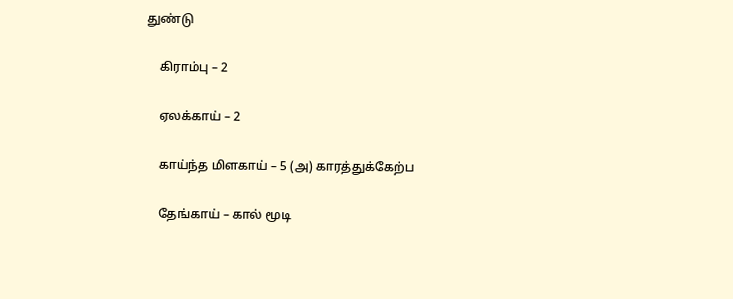துண்டு

    கிராம்பு – 2

    ஏலக்காய் – 2

    காய்ந்த மிளகாய் – 5 (அ) காரத்துக்கேற்ப

    தேங்காய் – கால் மூடி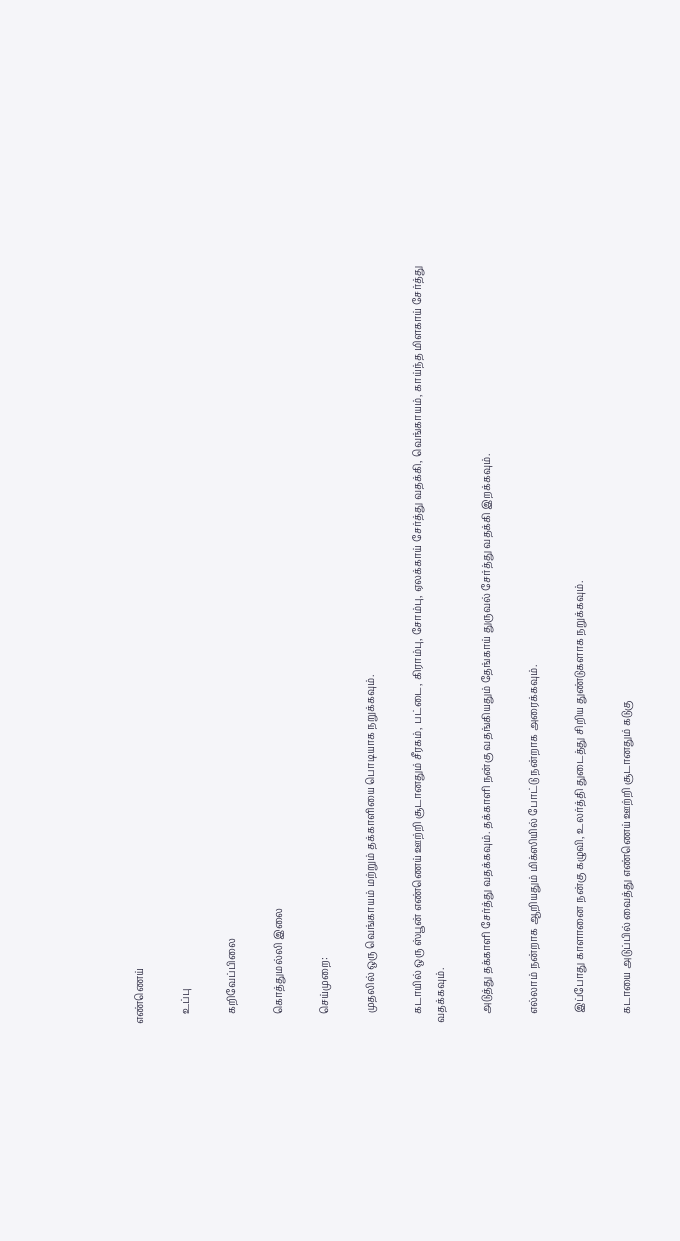எண்ணெய்

    உப்பு

    கறிவேப்பிலை

    கொத்துமல்லி இலை

    செய்முறை:

    முதலில் ஒரு வெங்காயம் மற்றும் தக்காளியை பொடியாக நறுக்கவும்.

    கடாயில் ஒரு ஸ்பூன் எண்ணெய் ஊற்றி சூடானதும் சீரகம், பட்டை, கிராம்பு, சோம்பு, ஏலக்காய் சேர்த்து வதக்கி, வெங்காயம், காய்ந்த மிளகாய் சேர்த்து வதக்கவும்.

    அடுத்து தக்காளி சேர்த்து வதக்கவும். தக்காளி நன்கு வதங்கியதும் தேங்காய் துருவல் சேர்த்து வதக்கி இறக்கவும்.

    எல்லாம் நன்றாக ஆறியதும் மிக்ஸியில் போட்டு நன்றாக அரைக்கவும்.

    இப்போது காளானை நன்கு கழுவி, உலர்த்தி துடைத்து சிறிய துண்டுகளாக நறுக்கவும்.

    கடாயை அடுப்பில் வைத்து எண்ணெய் ஊற்றி சூடானதும் கடுகு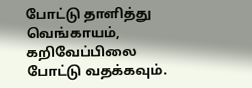போட்டு தாளித்து வெங்காயம், கறிவேப்பிலை போட்டு வதக்கவும்.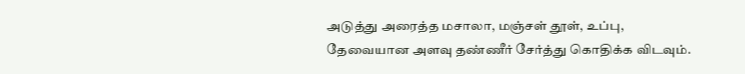அடுத்து அரைத்த மசாலா, மஞ்சள் தூள், உப்பு, தேவையான அளவு தண்ணீர் சேர்த்து கொதிக்க விடவும்.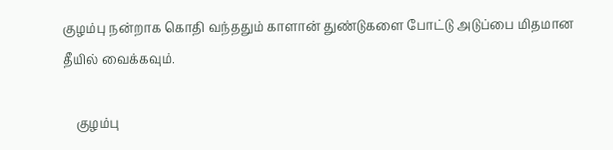குழம்பு நன்றாக கொதி வந்ததும் காளான் துண்டுகளை போட்டு அடுப்பை மிதமான தீயில் வைக்கவும்.

    குழம்பு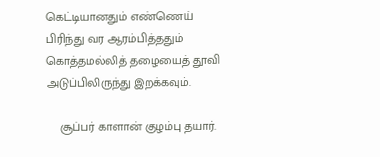கெட்டியானதும் எண்ணெய் பிரிந்து வர ஆரம்பித்ததும் கொத்தமல்லித் தழையைத் தூவி அடுப்பிலிருந்து இறக்கவும்.

    சூப்பர் காளான் குழம்பு தயார்.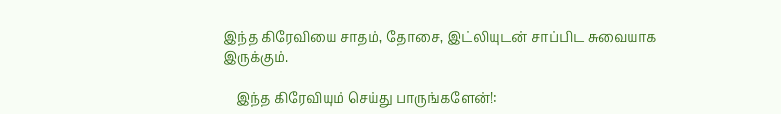இந்த கிரேவியை சாதம், தோசை, இட்லியுடன் சாப்பிட சுவையாக இருக்கும்.

    இந்த கிரேவியும் செய்து பாருங்களேன்!: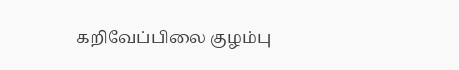கறிவேப்பிலை குழம்பு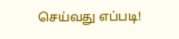செய்வது எப்படி!